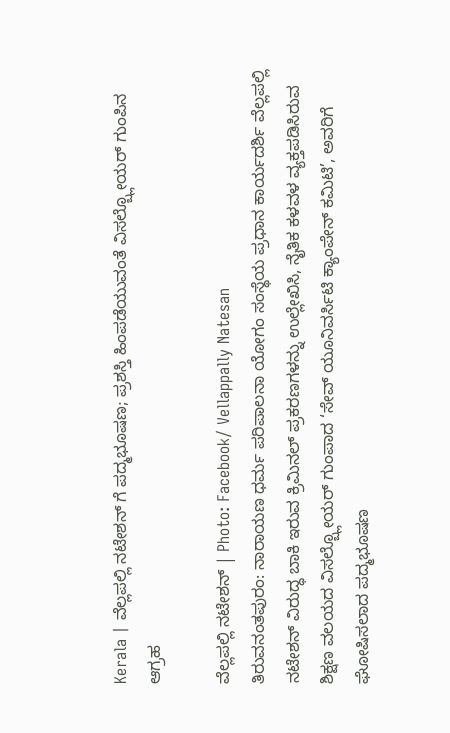Kerala | ವೆಲ್ಲಪಲ್ಲಿ ನಟೇಶನ್ ಗೆ ಪದ್ಮಭೂಷಣ; ಪ್ರಶಸ್ತಿ ಹಿಂಪಡೆಯುವಂತೆ ವಿಸಲ್ಬ್ಲೋಯರ್ ಗುಂಪಿನ ಆಗ್ರಹ

ವೆಲ್ಲಪಲ್ಲಿ ನಟೇಶನ್ | Photo: Facebook/ Vellappally Natesan
ತಿರುವನಂತಪುರಂ: ನಾರಾಯಣ ಧರ್ಮ ಪರಿಪಾಲನಾ ಯೋಗಂ ಸಂಸ್ಥೆಯ ಪ್ರಧಾನ ಕಾರ್ಯದರ್ಶಿ ವೆಲ್ಲಪಲ್ಲಿ ನಟೇಶನ್ ವಿರುದ್ಧ ಬಾಕಿ ಇರುವ ಕ್ರಿಮಿನಲ್ ಪ್ರಕರಣಗಳನ್ನು ಉಲ್ಲೇಖಿಸಿ, ನೈತಿಕ ಕಳವಳ ವ್ಯಕ್ತಪಡಿಸಿರುವ ಶಿಕ್ಷಣ ವಲಯದ ವಿಸಲ್ಬ್ಲೋಯರ್ ಗುಂಪಾದ ‘ಸೇವ್ ಯೂನಿವರ್ಸಿಟಿ ಕ್ಯಾಂಪೇನ್ ಕಮಿಟಿ’, ಅವರಿಗೆ ಘೋಷಿಸಲಾದ ಪದ್ಮಭೂಷಣ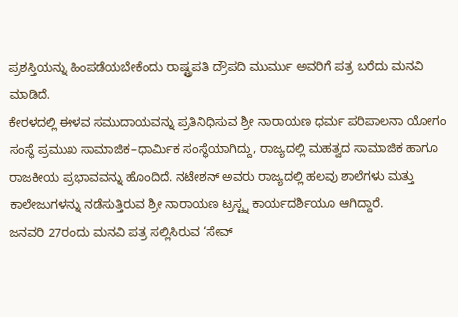ಪ್ರಶಸ್ತಿಯನ್ನು ಹಿಂಪಡೆಯಬೇಕೆಂದು ರಾಷ್ಟ್ರಪತಿ ದ್ರೌಪದಿ ಮುರ್ಮು ಅವರಿಗೆ ಪತ್ರ ಬರೆದು ಮನವಿ ಮಾಡಿದೆ.
ಕೇರಳದಲ್ಲಿ ಈಳವ ಸಮುದಾಯವನ್ನು ಪ್ರತಿನಿಧಿಸುವ ಶ್ರೀ ನಾರಾಯಣ ಧರ್ಮ ಪರಿಪಾಲನಾ ಯೋಗಂ ಸಂಸ್ಥೆ ಪ್ರಮುಖ ಸಾಮಾಜಿಕ–ಧಾರ್ಮಿಕ ಸಂಸ್ಥೆಯಾಗಿದ್ದು, ರಾಜ್ಯದಲ್ಲಿ ಮಹತ್ವದ ಸಾಮಾಜಿಕ ಹಾಗೂ ರಾಜಕೀಯ ಪ್ರಭಾವವನ್ನು ಹೊಂದಿದೆ. ನಟೇಶನ್ ಅವರು ರಾಜ್ಯದಲ್ಲಿ ಹಲವು ಶಾಲೆಗಳು ಮತ್ತು ಕಾಲೇಜುಗಳನ್ನು ನಡೆಸುತ್ತಿರುವ ಶ್ರೀ ನಾರಾಯಣ ಟ್ರಸ್ಟ್ನ ಕಾರ್ಯದರ್ಶಿಯೂ ಆಗಿದ್ದಾರೆ.
ಜನವರಿ 27ರಂದು ಮನವಿ ಪತ್ರ ಸಲ್ಲಿಸಿರುವ ‘ಸೇವ್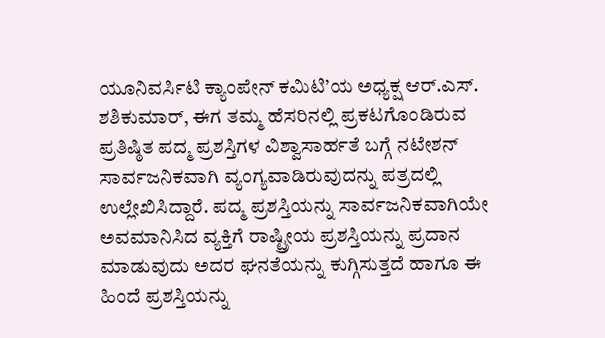ಯೂನಿವರ್ಸಿಟಿ ಕ್ಯಾಂಪೇನ್ ಕಮಿಟಿ’ಯ ಅಧ್ಯಕ್ಷ ಆರ್.ಎಸ್. ಶಶಿಕುಮಾರ್, ಈಗ ತಮ್ಮ ಹೆಸರಿನಲ್ಲಿ ಪ್ರಕಟಗೊಂಡಿರುವ ಪ್ರತಿಷ್ಠಿತ ಪದ್ಮ ಪ್ರಶಸ್ತಿಗಳ ವಿಶ್ವಾಸಾರ್ಹತೆ ಬಗ್ಗೆ ನಟೇಶನ್ ಸಾರ್ವಜನಿಕವಾಗಿ ವ್ಯಂಗ್ಯವಾಡಿರುವುದನ್ನು ಪತ್ರದಲ್ಲಿ ಉಲ್ಲೇಖಿಸಿದ್ದಾರೆ. ಪದ್ಮ ಪ್ರಶಸ್ತಿಯನ್ನು ಸಾರ್ವಜನಿಕವಾಗಿಯೇ ಅವಮಾನಿಸಿದ ವ್ಯಕ್ತಿಗೆ ರಾಷ್ಟ್ರೀಯ ಪ್ರಶಸ್ತಿಯನ್ನು ಪ್ರದಾನ ಮಾಡುವುದು ಅದರ ಘನತೆಯನ್ನು ಕುಗ್ಗಿಸುತ್ತದೆ ಹಾಗೂ ಈ ಹಿಂದೆ ಪ್ರಶಸ್ತಿಯನ್ನು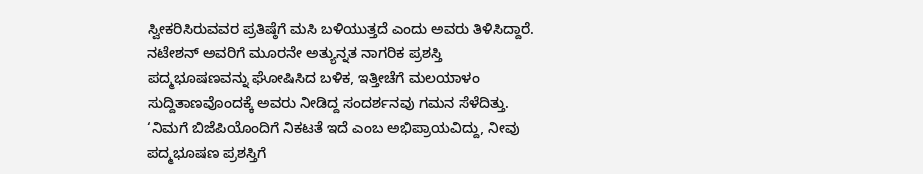ಸ್ವೀಕರಿಸಿರುವವರ ಪ್ರತಿಷ್ಠೆಗೆ ಮಸಿ ಬಳಿಯುತ್ತದೆ ಎಂದು ಅವರು ತಿಳಿಸಿದ್ದಾರೆ.
ನಟೇಶನ್ ಅವರಿಗೆ ಮೂರನೇ ಅತ್ಯುನ್ನತ ನಾಗರಿಕ ಪ್ರಶಸ್ತಿ ಪದ್ಮಭೂಷಣವನ್ನು ಘೋಷಿಸಿದ ಬಳಿಕ, ಇತ್ತೀಚೆಗೆ ಮಲಯಾಳಂ ಸುದ್ದಿತಾಣವೊಂದಕ್ಕೆ ಅವರು ನೀಡಿದ್ದ ಸಂದರ್ಶನವು ಗಮನ ಸೆಳೆದಿತ್ತು. ‘ನಿಮಗೆ ಬಿಜೆಪಿಯೊಂದಿಗೆ ನಿಕಟತೆ ಇದೆ ಎಂಬ ಅಭಿಪ್ರಾಯವಿದ್ದು, ನೀವು ಪದ್ಮಭೂಷಣ ಪ್ರಶಸ್ತಿಗೆ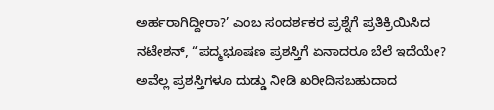ಅರ್ಹರಾಗಿದ್ದೀರಾ?’ ಎಂಬ ಸಂದರ್ಶಕರ ಪ್ರಶ್ನೆಗೆ ಪ್ರತಿಕ್ರಿಯಿಸಿದ ನಟೇಶನ್, “ಪದ್ಮಭೂಷಣ ಪ್ರಶಸ್ತಿಗೆ ಏನಾದರೂ ಬೆಲೆ ಇದೆಯೇ? ಅವೆಲ್ಲ ಪ್ರಶಸ್ತಿಗಳೂ ದುಡ್ಡು ನೀಡಿ ಖರೀದಿಸಬಹುದಾದ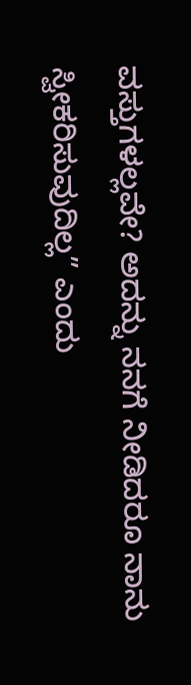ವಸ್ತುಗಳಲ್ಲವೇ? ಅದನ್ನು ನನಗೆ ನೀಡಿದರೂ ನಾನು ಸ್ವೀಕರಿಸುವುದಿಲ್ಲ” ಎಂದು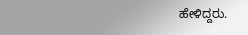ಹೇಳಿದ್ದರು.